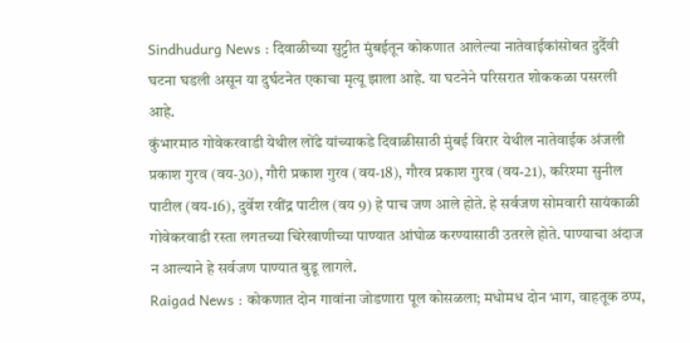Sindhudurg News : दिवाळीच्या सुट्टीत मुंबईतून कोकणात आलेल्या नातेवाईकांसोबत दुर्दैवी घटना घडली असून या दुर्घटनेत एकाचा मृत्यू झाला आहे. या घटनेने परिसरात शोककळा पसरली आहे.
कुंभारमाठ गोवेकरवाडी येथील लोंढे यांच्याकडे दिवाळीसाठी मुंबई विरार येथील नातेवाईक अंजली प्रकाश गुरव (वय-30), गौरी प्रकाश गुरव (वय-18), गौरव प्रकाश गुरव (वय-21), करिश्मा सुनील पाटील (वय-16), दुर्वेश रवींद्र पाटील (वय 9) हे पाच जण आले होते. हे सर्वजण सोमवारी सायंकाळी गोवेकरवाडी रस्ता लगतच्या चिरेखाणीच्या पाण्यात आंघोळ करण्यासाठी उतरले होते. पाण्याचा अंदाज न आल्याने हे सर्वजण पाण्यात बुडू लागले.
Raigad News : कोकणात दोन गावांना जोडणारा पूल कोसळला; मधोमध दोन भाग, वाहतूक ठप्प,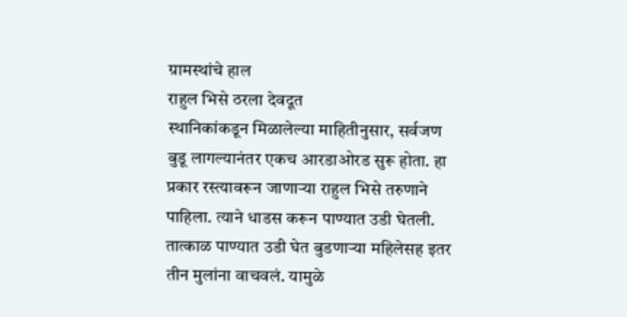ग्रामस्थांचे हाल
राहुल भिसे ठरला देवदूत
स्थानिकांकडून मिळालेल्या माहितीनुसार, सर्वजण बुडू लागल्यानंतर एकच आरडाओरड सुरू होता. हा प्रकार रस्त्यावरून जाणाऱ्या राहुल भिसे तरुणाने पाहिला. त्याने धाडस करून पाण्यात उडी घेतली. तात्काळ पाण्यात उडी घेत बुडणाऱ्या महिलेसह इतर तीन मुलांना वाचवलं. यामुळे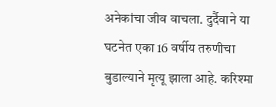अनेकांचा जीव वाचला. दुर्दैवाने या घटनेत एका 16 वर्षीय तरुणीचा बुडाल्याने मृत्यू झाला आहे. करिश्मा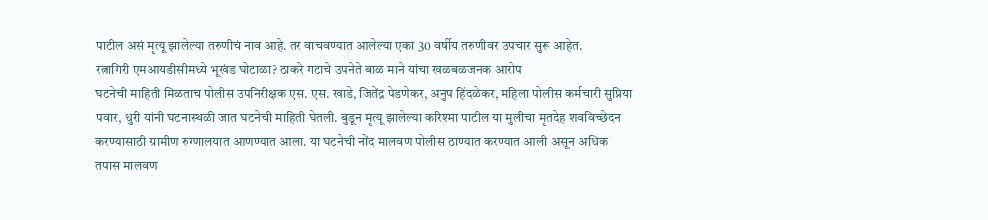पाटील असं मृत्यू झालेल्या तरुणीचं नाव आहे. तर वाचवण्यात आलेल्या एका 30 वर्षीय तरुणीवर उपचार सुरू आहेत.
रत्नागिरी एमआयडीसीमध्ये भूखंड घोटाळा? ठाकरे गटाचे उपनेते बाळ माने यांचा खळबळजनक आरोप
घटनेची माहिती मिळताच पोलीस उपनिरीक्षक एस. एस. खाडे, जितेंद्र पेडणेकर, अनुप हिंदळेकर, महिला पोलीस कर्मचारी सुप्रिया पवार, धुरी यांनी घटनास्थळी जात घटनेची माहिती घेतली. बुडून मृत्यू झालेल्या करिश्मा पाटील या मुलीचा मृतदेह शवविच्छेदन करण्यासाठी ग्रामीण रुग्णालयात आणण्यात आला. या घटनेची नोंद मालवण पोलीस ठाण्यात करण्यात आली असून अधिक तपास मालवण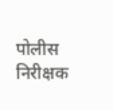पोलीस निरीक्षक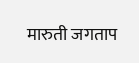मारुती जगताप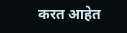करत आहेत